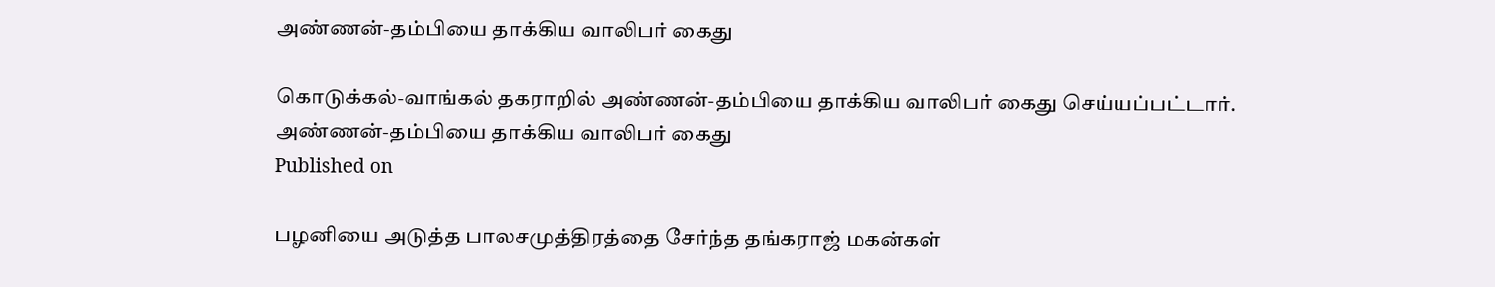அண்ணன்-தம்பியை தாக்கிய வாலிபர் கைது

கொடுக்கல்-வாங்கல் தகராறில் அண்ணன்-தம்பியை தாக்கிய வாலிபர் கைது செய்யப்பட்டார்.
அண்ணன்-தம்பியை தாக்கிய வாலிபர் கைது
Published on

பழனியை அடுத்த பாலசமுத்திரத்தை சேர்ந்த தங்கராஜ் மகன்கள்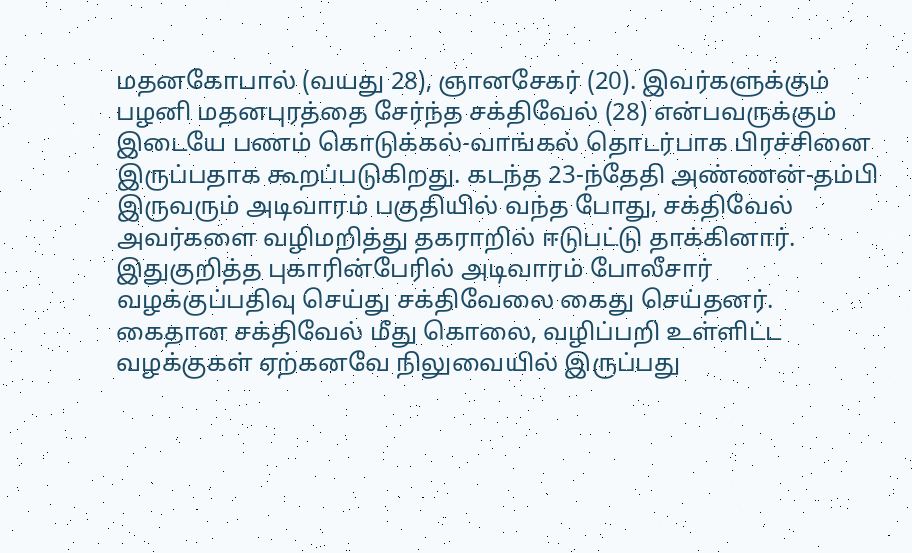மதனகோபால் (வயது 28), ஞானசேகர் (20). இவர்களுக்கும் பழனி மதனபுரத்தை சேர்ந்த சக்திவேல் (28) என்பவருக்கும் இடையே பணம் கொடுக்கல்-வாங்கல் தொடர்பாக பிரச்சினை இருப்பதாக கூறப்படுகிறது. கடந்த 23-ந்தேதி அண்ணன்-தம்பி இருவரும் அடிவாரம் பகுதியில் வந்த போது, சக்திவேல் அவர்களை வழிமறித்து தகராறில் ஈடுபட்டு தாக்கினார். இதுகுறித்த புகாரின்பேரில் அடிவாரம் போலீசார் வழக்குப்பதிவு செய்து சக்திவேலை கைது செய்தனர். கைதான சக்திவேல் மீது கொலை, வழிப்பறி உள்ளிட்ட வழக்குகள் ஏற்கனவே நிலுவையில் இருப்பது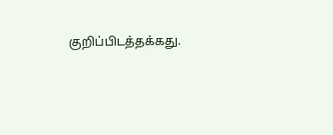குறிப்பிடத்தக்கது.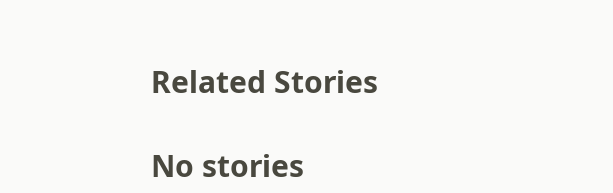Related Stories

No stories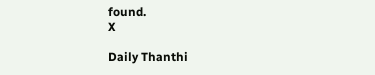found.
X

Daily Thanthi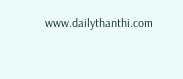www.dailythanthi.com